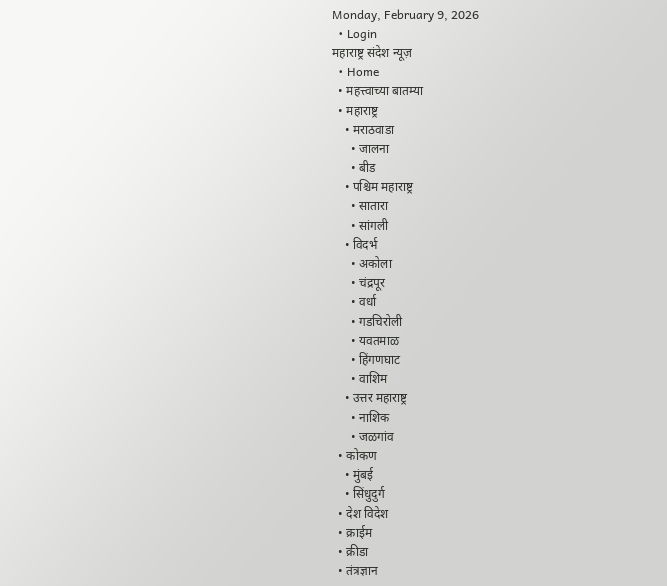Monday, February 9, 2026
  • Login
महाराष्ट्र संदेश न्यूज़
  • Home
  • महत्त्वाच्या बातम्या
  • महाराष्ट्र
    • मराठवाडा
      • जालना
      • बीड
    • पश्चिम महाराष्ट्र
      • सातारा
      • सांगली
    • विदर्भ
      • अकोला
      • चंद्रपूर
      • वर्धा
      • गडचिरोली
      • यवतमाळ
      • हिंगणघाट
      • वाशिम
    • उत्तर महाराष्ट्र
      • नाशिक
      • जळगांव
  • कोकण
    • मुंबई
    • सिंधुदुर्ग
  • देश विदेश
  • क्राईम
  • क्रीडा
  • तंत्रज्ञान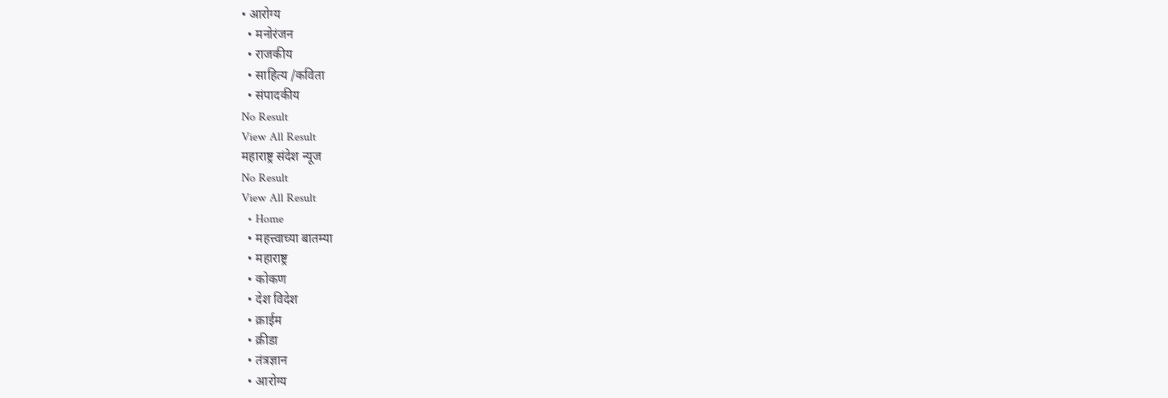• आरोग्य
  • मनोरंजन
  • राजकीय
  • साहित्य /कविता
  • संपादकीय
No Result
View All Result
महाराष्ट्र संदेश न्यूज
No Result
View All Result
  • Home
  • महत्त्वाच्या बातम्या
  • महाराष्ट्र
  • कोकण
  • देश विदेश
  • क्राईम
  • क्रीडा
  • तंत्रज्ञान
  • आरोग्य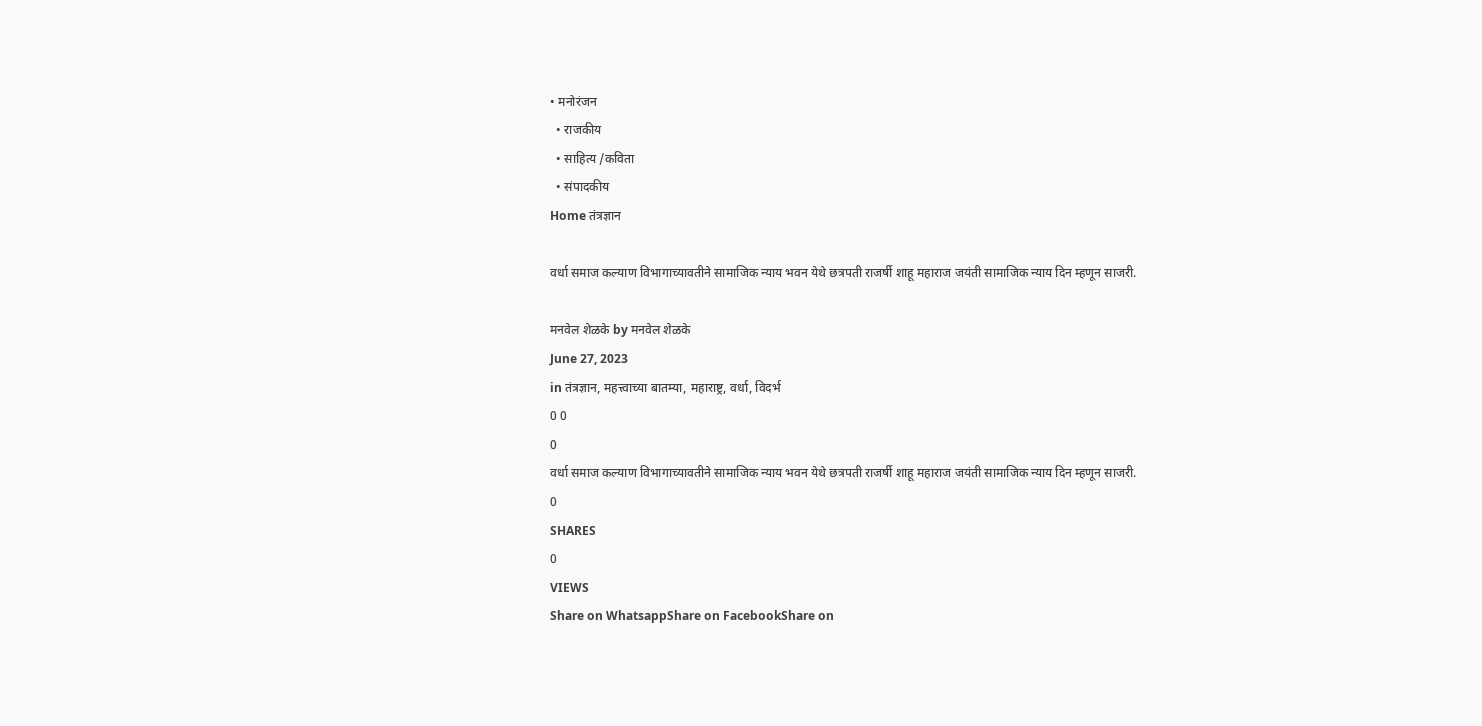• मनोरंजन
  • राजकीय
  • साहित्य /कविता
  • संपादकीय
Home तंत्रज्ञान

वर्धा समाज कल्याण विभागाच्यावतीने सामाजिक न्याय भवन येथे छत्रपती राजर्षी शाहू महाराज जयंती सामाजिक न्याय दिन म्हणून साजरी.

मनवेल शेळके by मनवेल शेळके
June 27, 2023
in तंत्रज्ञान, महत्त्वाच्या बातम्या, महाराष्ट्र, वर्धा, विदर्भ
0 0
0
वर्धा समाज कल्याण विभागाच्यावतीने सामाजिक न्याय भवन येथे छत्रपती राजर्षी शाहू महाराज जयंती सामाजिक न्याय दिन म्हणून साजरी.
0
SHARES
0
VIEWS
Share on WhatsappShare on FacebookShare on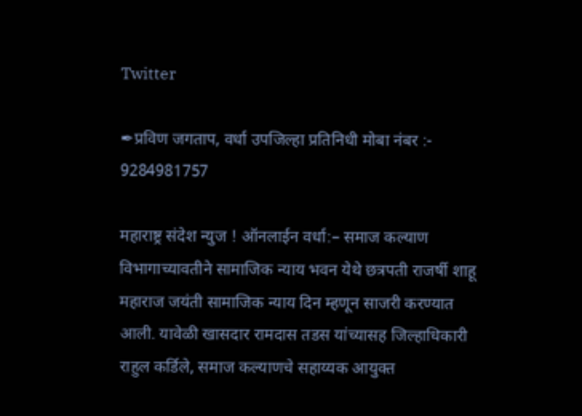Twitter

✒प्रविण जगताप, वर्धा उपजिल्हा प्रतिनिधी मोबा नंबर :- 9284981757

महाराष्ट्र संदेश न्युज ! ऑनलाईन वर्धा:– समाज कल्याण विभागाच्यावतीने सामाजिक न्याय भवन येथे छत्रपती राजर्षी शाहू महाराज जयंती सामाजिक न्याय दिन म्हणून साजरी करण्यात आली. यावेळी खासदार रामदास तडस यांच्यासह जिल्हाधिकारी राहुल कर्डिले, समाज कल्याणचे सहाय्यक आयुक्त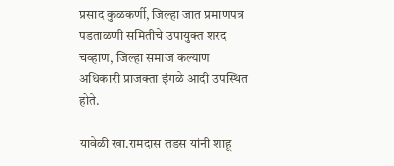प्रसाद कुळकर्णी, जिल्हा जात प्रमाणपत्र पडताळणी समितीचे उपायुक्त शरद चव्हाण, जिल्हा समाज कल्याण अधिकारी प्राजक्ता इंगळे आदी उपस्थित होते.

यावेळी खा.रामदास तडस यांनी शाहू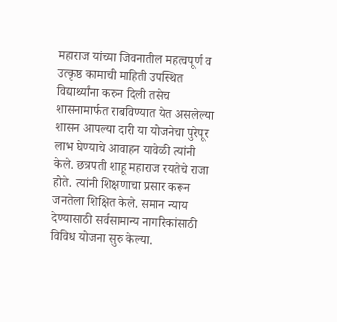महाराज यांच्या जिवनातील महत्वपूर्ण व उत्कृष्ठ कामाची माहिती उपस्थित विद्यार्थ्यांना करुन दिली तसेच शासनामार्फत राबविण्यात येत असलेल्या शासन आपल्या दारी या योजनेचा पुरेपूर लाभ घेण्याचे आवाहन यावेळी त्यांनी केले. छत्रपती शाहू महाराज रयतेचे राजा होते. त्यांनी शिक्षणाचा प्रसार करून जनतेला शिक्षित केले. समान न्याय देण्यासाठी सर्वसामान्य नागरिकांसाठी विविध योजना सुरु केल्या.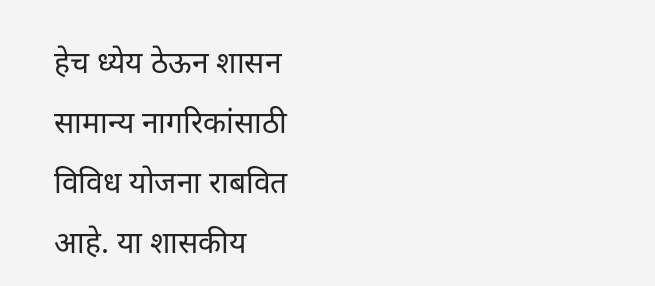हेच ध्येय ठेऊन शासन सामान्य नागरिकांसाठी विविध योजना राबवित आहे. या शासकीय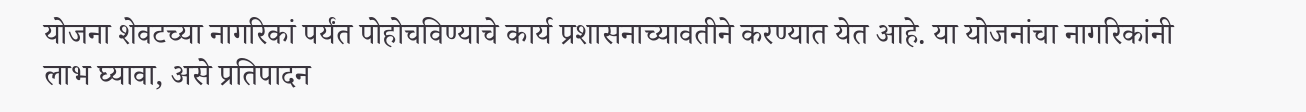योजना शेवटच्या नागरिकां पर्यंत पोहोचविण्याचे कार्य प्रशासनाच्यावतीने करण्यात येत आहे. या योजनांचा नागरिकांनी लाभ घ्यावा, असे प्रतिपादन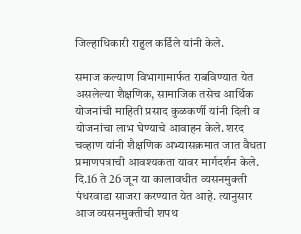जिल्हाधिकारी राहुल कर्डिले यांनी केले.

समाज कल्याण विभागामार्फत राबविण्यात येत असलेल्या शैक्षणिक, सामाजिक तसेच आर्थिक योजनांची माहिती प्रसाद कुळकर्णी यांनी दिली व योजनांचा लाभ घेण्याचे आवाहन केले. शरद चव्हाण यांनी शैक्षणिक अभ्यासक्रमात जात वैधता प्रमाणपत्राची आवश्यकता यावर मार्गदर्शन केले. दि.16 ते 26 जून या कालावधीत व्यसनमुक्ती पंधरवाडा साजरा करण्यात येत आहे. त्यानुसार आज व्यसनमुक्तीची शपथ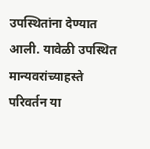उपस्थितांना देण्यात आली. यावेळी उपस्थित मान्यवरांच्याहस्ते परिवर्तन या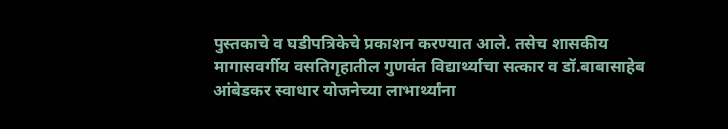पुस्तकाचे व घडीपत्रिकेचे प्रकाशन करण्यात आले. तसेच शासकीय मागासवर्गीय वसतिगृहातील गुणवंत विद्यार्थ्याचा सत्कार व डॉ.बाबासाहेब आंबेडकर स्वाधार योजनेच्या लाभार्थ्यांना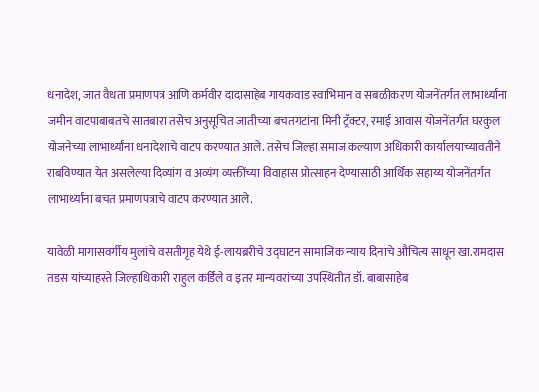धनादेश, जात वैधता प्रमाणपत्र आणि कर्मवीर दादासाहेब गायकवाड स्वाभिमान व सबळीकरण योजनेंतर्गत लाभार्थ्यांना जमीन वाटपाबाबतचे सातबारा तसेच अनुसूचित जातीच्या बचतगटांना मिनी ट्रॅक्टर, रमाई आवास योजनेंतर्गत घरकुल योजनेच्या लाभार्थ्यांना धनादेशाचे वाटप करण्यात आले. तसेच जिल्हा समाज कल्याण अधिकारी कार्यालयाच्यावतीने राबविण्यात येत असलेल्या दिव्यांग व अव्यंग व्यक्तींच्या विवाहास प्रोत्साहन देण्यासाठी आर्थिक सहाय्य योजनेंतर्गत लाभार्थ्यांना बचत प्रमाणपत्राचे वाटप करण्यात आले.

यावेळी मागासवर्गीय मुलांचे वसतीगृह येथे ई-लायब्ररीचे उद्घाटन सामाजिक न्याय दिनाचे औचित्य साधून खा.रामदास तडस यांच्याहस्ते जिल्हाधिकारी राहुल कर्डिले व इतर मान्यवरांच्या उपस्थितीत डॉ. बाबासाहेब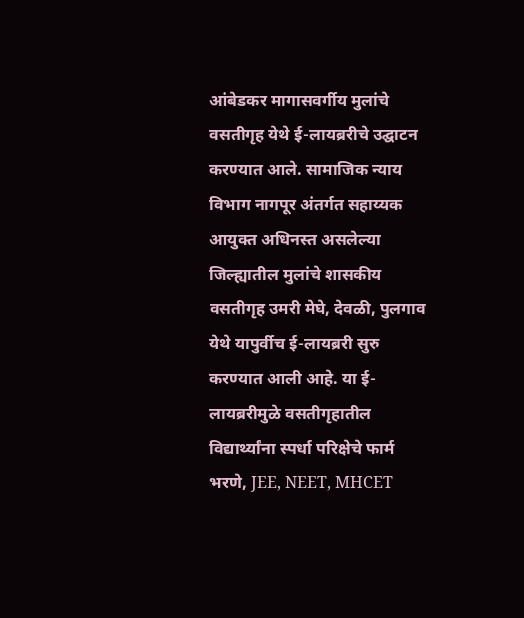आंबेडकर मागासवर्गीय मुलांचे वसतीगृह येथे ई-लायब्ररीचे उद्घाटन करण्यात आले. सामाजिक न्याय विभाग नागपूर अंतर्गत सहाय्यक आयुक्त अधिनस्त असलेल्या जिल्ह्यातील मुलांचे शासकीय वसतीगृह उमरी मेघे, देवळी, पुलगाव येथे यापुर्वीच ई-लायब्ररी सुरु करण्यात आली आहे. या ई-लायब्ररीमुळे वसतीगृहातील विद्यार्थ्यांना स्पर्धा परिक्षेचे फार्म भरणे, JEE, NEET, MHCET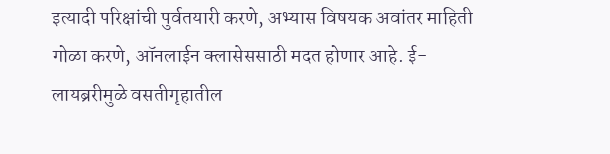इत्यादी परिक्षांची पुर्वतयारी करणे, अभ्यास विषयक अवांतर माहिती गोळा करणे, ऑनलाईन क्लासेससाठी मदत होणार आहे. ई-लायब्ररीमुळे वसतीगृहातील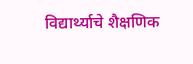विद्यार्थ्याचे शैक्षणिक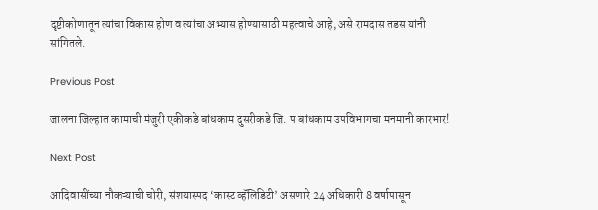दृष्टीकोणातून त्यांचा विकास होण व त्यांचा अभ्यास होण्यासाठी महत्वाचे आहे, असे रामदास तडस यांनी सांगितले.

Previous Post

जालना जिल्हात कामाची मंजुरी एकीकडे बांधकाम दुसरीकडे जि. प बांधकाम उपविभागचा मनमानी कारभार!

Next Post

आदिवासींच्या नौकऱ्याची चोरी, संशयास्पद ‘कास्ट व्हॅलिडिटी’ असणारे 24 अधिकारी 8 वर्षापासून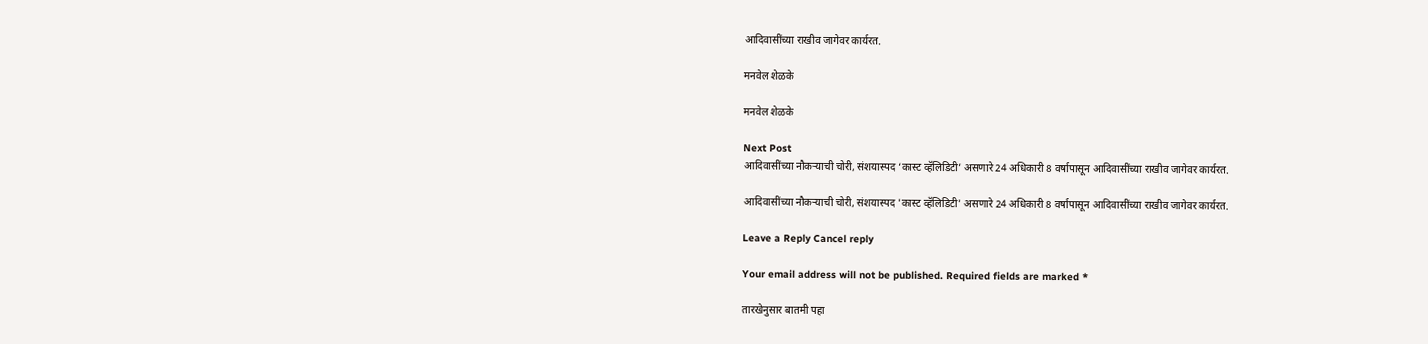आदिवासींच्या राखीव जागेवर कार्यरत.

मनवेल शेळके

मनवेल शेळके

Next Post
आदिवासींच्या नौकऱ्याची चोरी, संशयास्पद ‘कास्ट व्हॅलिडिटी’ असणारे 24 अधिकारी 8 वर्षापासून आदिवासींच्या राखीव जागेवर कार्यरत.

आदिवासींच्या नौकऱ्याची चोरी, संशयास्पद 'कास्ट व्हॅलिडिटी' असणारे 24 अधिकारी 8 वर्षापासून आदिवासींच्या राखीव जागेवर कार्यरत.

Leave a Reply Cancel reply

Your email address will not be published. Required fields are marked *

तारखेनुसार बातमी पहा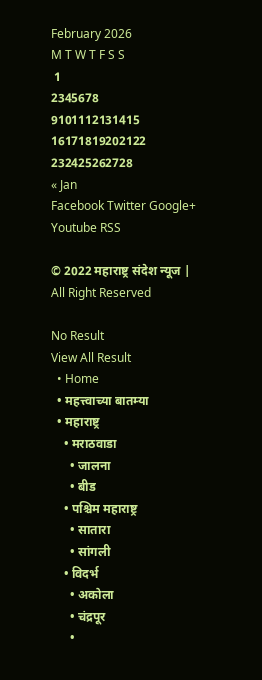February 2026
M T W T F S S
 1
2345678
9101112131415
16171819202122
232425262728
« Jan
Facebook Twitter Google+ Youtube RSS

© 2022 महाराष्ट्र संदेश न्यूज | All Right Reserved

No Result
View All Result
  • Home
  • महत्त्वाच्या बातम्या
  • महाराष्ट्र
    • मराठवाडा
      • जालना
      • बीड
    • पश्चिम महाराष्ट्र
      • सातारा
      • सांगली
    • विदर्भ
      • अकोला
      • चंद्रपूर
      •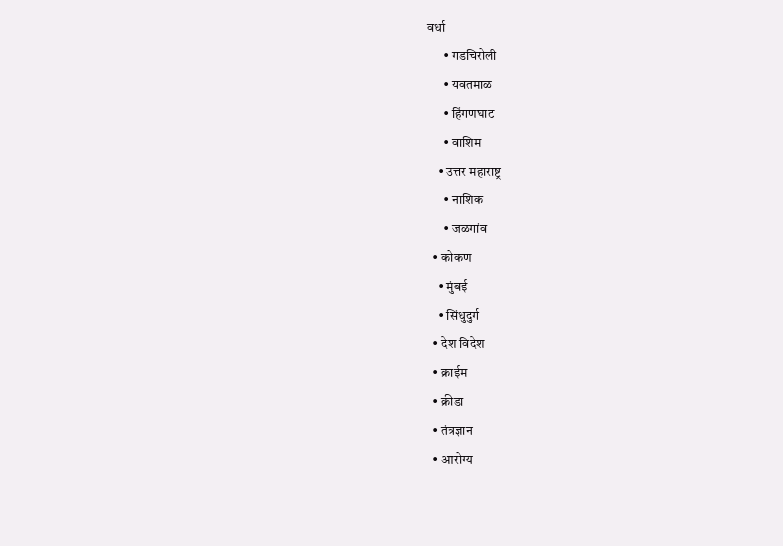वर्धा
      • गडचिरोली
      • यवतमाळ
      • हिंगणघाट
      • वाशिम
    • उत्तर महाराष्ट्र
      • नाशिक
      • जळगांव
  • कोकण
    • मुंबई
    • सिंधुदुर्ग
  • देश विदेश
  • क्राईम
  • क्रीडा
  • तंत्रज्ञान
  • आरोग्य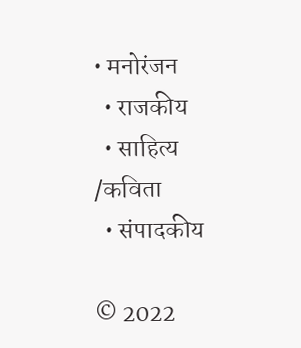• मनोरंजन
  • राजकीय
  • साहित्य /कविता
  • संपादकीय

© 2022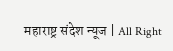महाराष्ट्र संदेश न्यूज | All Right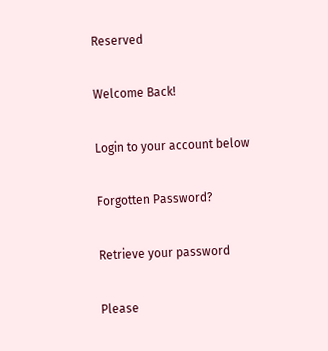Reserved

Welcome Back!

Login to your account below

Forgotten Password?

Retrieve your password

Please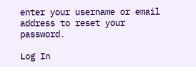enter your username or email address to reset your password.

Log In